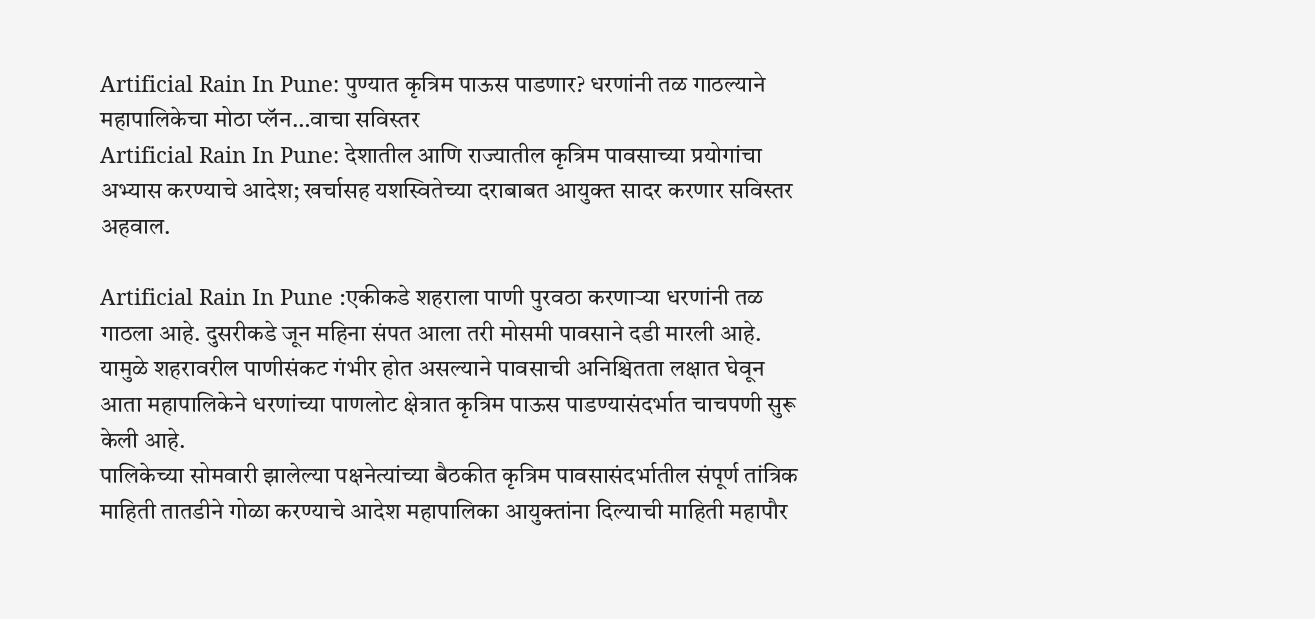Artificial Rain In Pune: पुण्यात कृत्रिम पाऊस पाडणार? धरणांनी तळ गाठल्याने महापालिकेचा मोठा प्लॅन…वाचा सविस्तर
Artificial Rain In Pune: देशातील आणि राज्यातील कृत्रिम पावसाच्या प्रयोगांचा अभ्यास करण्याचे आदेश; खर्चासह यशस्वितेच्या दराबाबत आयुक्त सादर करणार सविस्तर अहवाल.

Artificial Rain In Pune :एकीकडे शहराला पाणी पुरवठा करणाऱ्या धरणांनी तळ गाठला आहे. दुसरीकडे जून महिना संपत आला तरी मोसमी पावसाने दडी मारली आहे. यामुळे शहरावरील पाणीसंकट गंभीर होत असल्याने पावसाची अनिश्चितता लक्षात घेवून आता महापालिकेने धरणांच्या पाणलोट क्षेत्रात कृत्रिम पाऊस पाडण्यासंदर्भात चाचपणी सुरू केली आहे.
पालिकेच्या सोमवारी झालेल्या पक्षनेत्यांच्या बैठकीत कृत्रिम पावसासंदर्भातील संपूर्ण तांत्रिक माहिती तातडीने गोळा करण्याचे आदेश महापालिका आयुक्तांना दिल्याची माहिती महापौर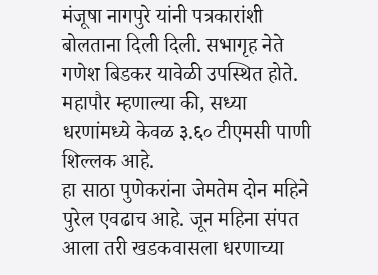मंजूषा नागपुरे यांनी पत्रकारांशी बोलताना दिली दिली. सभागृह नेते गणेश बिडकर यावेळी उपस्थित होते. महापौर म्हणाल्या की, सध्या धरणांमध्ये केवळ ३.६० टीएमसी पाणी शिल्लक आहे.
हा साठा पुणेकरांना जेमतेम दोन महिने पुरेल एवढाच आहे. जून महिना संपत आला तरी खडकवासला धरणाच्या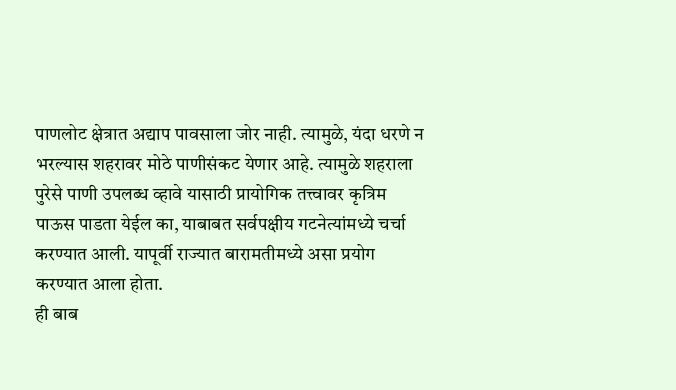पाणलोट क्षेत्रात अद्याप पावसाला जोर नाही. त्यामुळे, यंदा धरणे न भरल्यास शहरावर मोठे पाणीसंकट येणार आहे. त्यामुळे शहराला पुरेसे पाणी उपलब्ध व्हावे यासाठी प्रायोगिक तत्त्वावर कृत्रिम पाऊस पाडता येईल का, याबाबत सर्वपक्षीय गटनेत्यांमध्ये चर्चा करण्यात आली. यापूर्वी राज्यात बारामतीमध्ये असा प्रयोग करण्यात आला होता.
ही बाब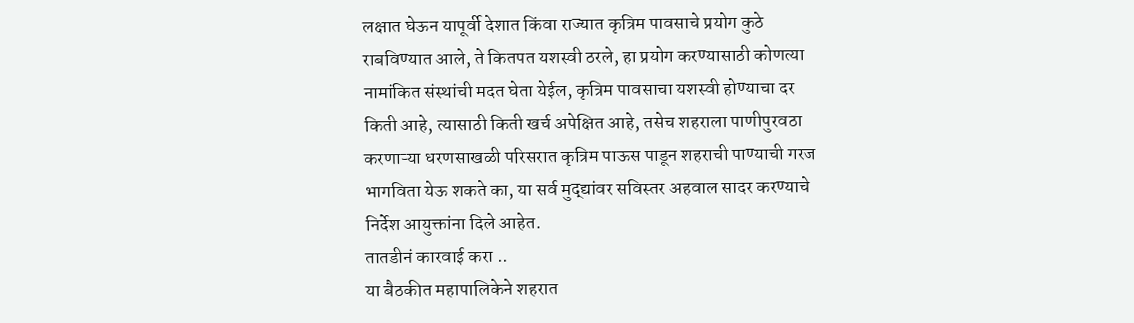लक्षात घेऊन यापूर्वी देशात किंवा राज्यात कृत्रिम पावसाचे प्रयोग कुठे राबविण्यात आले, ते कितपत यशस्वी ठरले, हा प्रयोग करण्यासाठी कोणत्या नामांकित संस्थांची मदत घेता येईल, कृत्रिम पावसाचा यशस्वी होण्याचा दर किती आहे, त्यासाठी किती खर्च अपेक्षित आहे, तसेच शहराला पाणीपुरवठा करणाऱ्या धरणसाखळी परिसरात कृत्रिम पाऊस पाडून शहराची पाण्याची गरज भागविता येऊ शकते का, या सर्व मुद्द्यांवर सविस्तर अहवाल सादर करण्याचे निर्देश आयुक्तांना दिले आहेत.
तातडीनं कारवाई करा ..
या बैठकीत महापालिकेने शहरात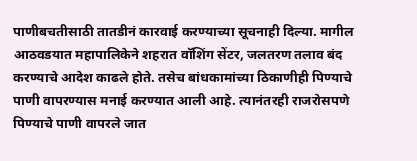पाणीबचतीसाठी तातडीनं कारवाई करण्याच्या सूचनाही दिल्या. मागील आठवडयात महापालिकेने शहरात वॉशिंग सेंटर, जलतरण तलाव बंद करण्याचे आदेश काढले होते. तसेच बांधकामांच्या ठिकाणीही पिण्याचे पाणी वापरण्यास मनाई करण्यात आली आहे. त्यानंतरही राजरोसपणे पिण्याचे पाणी वापरले जात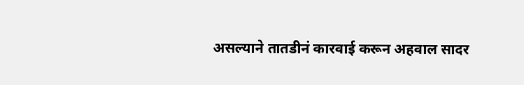असल्याने तातडीनं कारवाई करून अहवाल सादर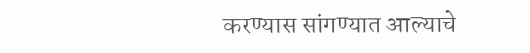करण्यास सांगण्यात आल्याचे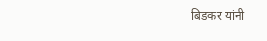बिडकर यांनी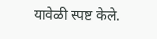यावेळी स्पष्ट केले.